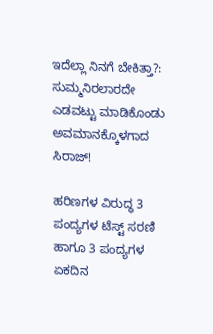ಇದೆಲ್ಲಾ ನಿನಗೆ ಬೇಕಿತ್ತಾ?: ಸುಮ್ಮನಿರಲಾರದೇ ಎಡವಟ್ಟು ಮಾಡಿಕೊಂಡು ಅವಮಾನಕ್ಕೊಳಗಾದ ಸಿರಾಜ್!

ಹರಿಣಗಳ ವಿರುದ್ಧ 3 ಪಂದ್ಯಗಳ ಟೆಸ್ಟ್ ಸರಣಿ ಹಾಗೂ 3 ಪಂದ್ಯಗಳ ಏಕದಿನ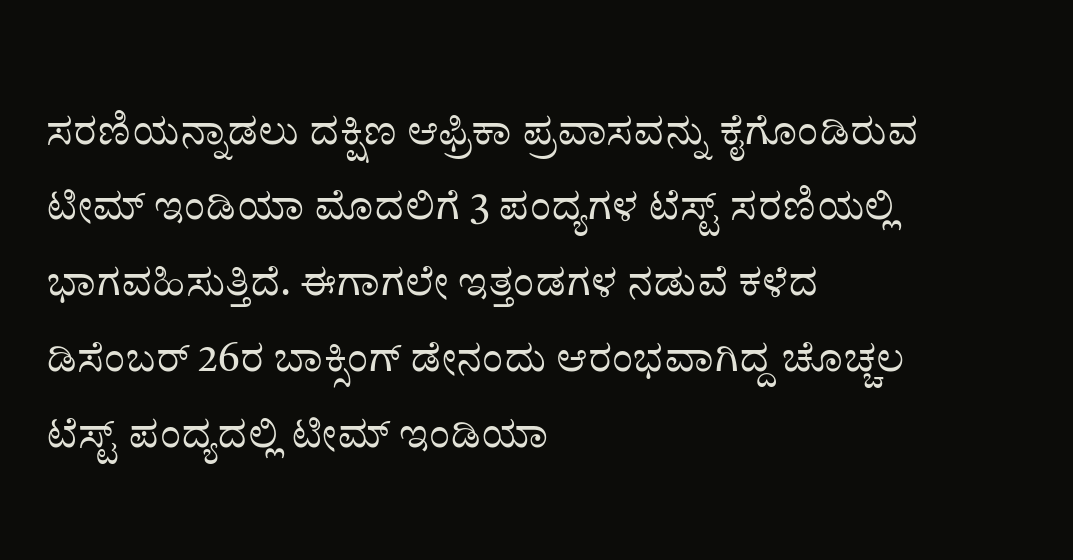ಸರಣಿಯನ್ನಾಡಲು ದಕ್ಷಿಣ ಆಫ್ರಿಕಾ ಪ್ರವಾಸವನ್ನು ಕೈಗೊಂಡಿರುವ ಟೀಮ್ ಇಂಡಿಯಾ ಮೊದಲಿಗೆ 3 ಪಂದ್ಯಗಳ ಟೆಸ್ಟ್ ಸರಣಿಯಲ್ಲಿ ಭಾಗವಹಿಸುತ್ತಿದೆ. ಈಗಾಗಲೇ ಇತ್ತಂಡಗಳ ನಡುವೆ ಕಳೆದ ಡಿಸೆಂಬರ್ 26ರ ಬಾಕ್ಸಿಂಗ್ ಡೇನಂದು ಆರಂಭವಾಗಿದ್ದ ಚೊಚ್ಚಲ ಟೆಸ್ಟ್ ಪಂದ್ಯದಲ್ಲಿ ಟೀಮ್ ಇಂಡಿಯಾ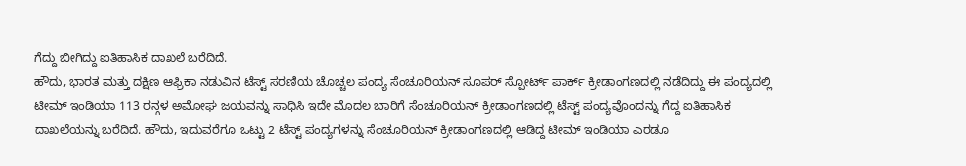ಗೆದ್ದು ಬೀಗಿದ್ದು ಐತಿಹಾಸಿಕ ದಾಖಲೆ ಬರೆದಿದೆ.
ಹೌದು, ಭಾರತ ಮತ್ತು ದಕ್ಷಿಣ ಆಫ್ರಿಕಾ ನಡುವಿನ ಟೆಸ್ಟ್ ಸರಣಿಯ ಚೊಚ್ಚಲ ಪಂದ್ಯ ಸೆಂಚೂರಿಯನ್ ಸೂಪರ್ ಸ್ಪೋರ್ಟ್ ಪಾರ್ಕ್ ಕ್ರೀಡಾಂಗಣದಲ್ಲಿ ನಡೆದಿದ್ದು ಈ ಪಂದ್ಯದಲ್ಲಿ ಟೀಮ್ ಇಂಡಿಯಾ 113 ರನ್ಗಳ ಅಮೋಘ ಜಯವನ್ನು ಸಾಧಿಸಿ ಇದೇ ಮೊದಲ ಬಾರಿಗೆ ಸೆಂಚೂರಿಯನ್ ಕ್ರೀಡಾಂಗಣದಲ್ಲಿ ಟೆಸ್ಟ್ ಪಂದ್ಯವೊಂದನ್ನು ಗೆದ್ದ ಐತಿಹಾಸಿಕ ದಾಖಲೆಯನ್ನು ಬರೆದಿದೆ. ಹೌದು, ಇದುವರೆಗೂ ಒಟ್ಟು 2 ಟೆಸ್ಟ್ ಪಂದ್ಯಗಳನ್ನು ಸೆಂಚೂರಿಯನ್ ಕ್ರೀಡಾಂಗಣದಲ್ಲಿ ಆಡಿದ್ದ ಟೀಮ್ ಇಂಡಿಯಾ ಎರಡೂ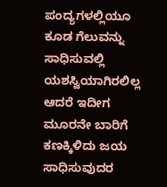ಪಂದ್ಯಗಳಲ್ಲಿಯೂ ಕೂಡ ಗೆಲುವನ್ನು ಸಾಧಿಸುವಲ್ಲಿ ಯಶಸ್ವಿಯಾಗಿರಲಿಲ್ಲ ಆದರೆ ಇದೀಗ ಮೂರನೇ ಬಾರಿಗೆ ಕಣಕ್ಕಿಳಿದು ಜಯ ಸಾಧಿಸುವುದರ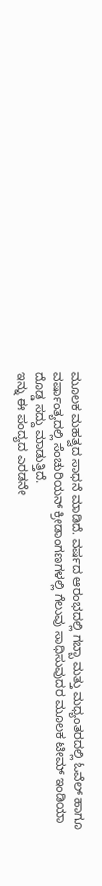ಮೂಲಕ ಮಹತ್ವದ ಸಾಧನೆ ಮಾಡಿದೆ. ವರ್ಷದ ಆರಂಭದಲ್ಲಿ ಗಬ್ಬಾ ಮತ್ತು ಮಧ್ಯಂತರದಲ್ಲಿ ಓವೆಲ್ ಹಾಗೂ ವರ್ಷಾಂತ್ಯದಲ್ಲಿ ಸೆಂಚುರಿಯನ್ ಕ್ರೀಡಾಂಗಣಗಳಲ್ಲಿ ಗೆಲುವು ಸಾಧಿಸುವುದರ ಮೂಲಕ ಟೀಮ್ ಇಂಡಿಯಾ ದೊಡ್ಡ ಸದ್ದು ಮಾಡುತ್ತಿದೆ.
ಇನ್ನು ಈ ಪಂದ್ಯದ ಎರಡನೇ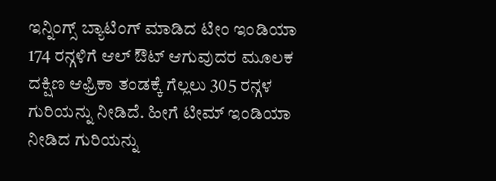ಇನ್ನಿಂಗ್ಸ್ ಬ್ಯಾಟಿಂಗ್ ಮಾಡಿದ ಟೀಂ ಇಂಡಿಯಾ 174 ರನ್ಗಳಿಗೆ ಆಲ್ ಔಟ್ ಆಗುವುದರ ಮೂಲಕ ದಕ್ಷಿಣ ಆಫ್ರಿಕಾ ತಂಡಕ್ಕೆ ಗೆಲ್ಲಲು 305 ರನ್ಗಳ ಗುರಿಯನ್ನು ನೀಡಿದೆ. ಹೀಗೆ ಟೀಮ್ ಇಂಡಿಯಾ ನೀಡಿದ ಗುರಿಯನ್ನು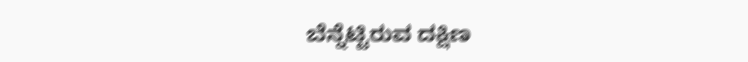ಬೆನ್ನೆಟ್ಟಿರುವ ದಕ್ಷಿಣ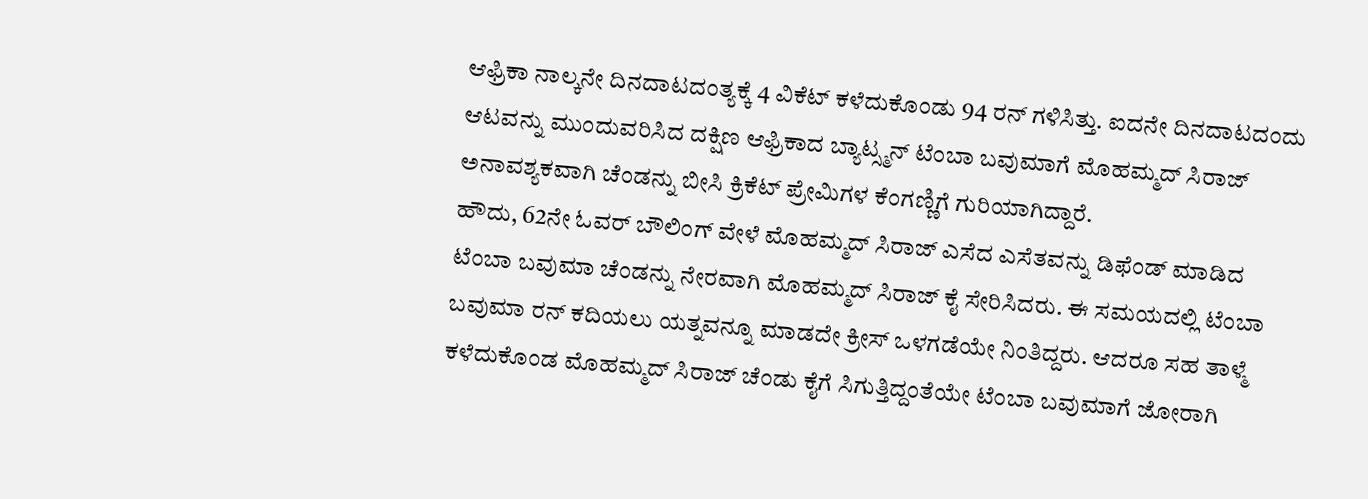ಆಫ್ರಿಕಾ ನಾಲ್ಕನೇ ದಿನದಾಟದಂತ್ಯಕ್ಕೆ 4 ವಿಕೆಟ್ ಕಳೆದುಕೊಂಡು 94 ರನ್ ಗಳಿಸಿತ್ತು. ಐದನೇ ದಿನದಾಟದಂದು ಆಟವನ್ನು ಮುಂದುವರಿಸಿದ ದಕ್ಷಿಣ ಆಫ್ರಿಕಾದ ಬ್ಯಾಟ್ಸ್ಮನ್ ಟೆಂಬಾ ಬವುಮಾಗೆ ಮೊಹಮ್ಮದ್ ಸಿರಾಜ್ ಅನಾವಶ್ಯಕವಾಗಿ ಚೆಂಡನ್ನು ಬೀಸಿ ಕ್ರಿಕೆಟ್ ಪ್ರೇಮಿಗಳ ಕೆಂಗಣ್ಣಿಗೆ ಗುರಿಯಾಗಿದ್ದಾರೆ.
ಹೌದು, 62ನೇ ಓವರ್ ಬೌಲಿಂಗ್ ವೇಳೆ ಮೊಹಮ್ಮದ್ ಸಿರಾಜ್ ಎಸೆದ ಎಸೆತವನ್ನು ಡಿಫೆಂಡ್ ಮಾಡಿದ ಟೆಂಬಾ ಬವುಮಾ ಚೆಂಡನ್ನು ನೇರವಾಗಿ ಮೊಹಮ್ಮದ್ ಸಿರಾಜ್ ಕೈ ಸೇರಿಸಿದರು. ಈ ಸಮಯದಲ್ಲಿ ಟೆಂಬಾ ಬವುಮಾ ರನ್ ಕದಿಯಲು ಯತ್ನವನ್ನೂ ಮಾಡದೇ ಕ್ರೀಸ್ ಒಳಗಡೆಯೇ ನಿಂತಿದ್ದರು. ಆದರೂ ಸಹ ತಾಳ್ಮೆ ಕಳೆದುಕೊಂಡ ಮೊಹಮ್ಮದ್ ಸಿರಾಜ್ ಚೆಂಡು ಕೈಗೆ ಸಿಗುತ್ತಿದ್ದಂತೆಯೇ ಟೆಂಬಾ ಬವುಮಾಗೆ ಜೋರಾಗಿ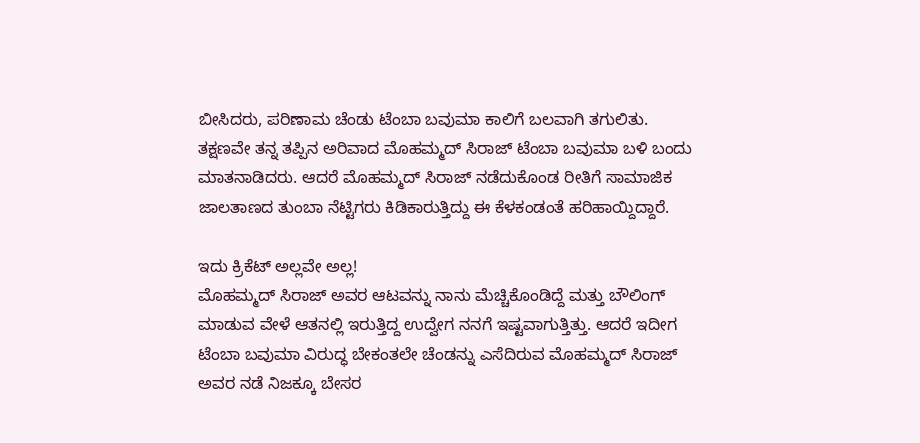ಬೀಸಿದರು, ಪರಿಣಾಮ ಚೆಂಡು ಟೆಂಬಾ ಬವುಮಾ ಕಾಲಿಗೆ ಬಲವಾಗಿ ತಗುಲಿತು. ತಕ್ಷಣವೇ ತನ್ನ ತಪ್ಪಿನ ಅರಿವಾದ ಮೊಹಮ್ಮದ್ ಸಿರಾಜ್ ಟೆಂಬಾ ಬವುಮಾ ಬಳಿ ಬಂದು ಮಾತನಾಡಿದರು. ಆದರೆ ಮೊಹಮ್ಮದ್ ಸಿರಾಜ್ ನಡೆದುಕೊಂಡ ರೀತಿಗೆ ಸಾಮಾಜಿಕ ಜಾಲತಾಣದ ತುಂಬಾ ನೆಟ್ಟಿಗರು ಕಿಡಿಕಾರುತ್ತಿದ್ದು ಈ ಕೆಳಕಂಡಂತೆ ಹರಿಹಾಯ್ದಿದ್ದಾರೆ.

ಇದು ಕ್ರಿಕೆಟ್ ಅಲ್ಲವೇ ಅಲ್ಲ!
ಮೊಹಮ್ಮದ್ ಸಿರಾಜ್ ಅವರ ಆಟವನ್ನು ನಾನು ಮೆಚ್ಚಿಕೊಂಡಿದ್ದೆ ಮತ್ತು ಬೌಲಿಂಗ್ ಮಾಡುವ ವೇಳೆ ಆತನಲ್ಲಿ ಇರುತ್ತಿದ್ದ ಉದ್ವೇಗ ನನಗೆ ಇಷ್ಟವಾಗುತ್ತಿತ್ತು. ಆದರೆ ಇದೀಗ ಟೆಂಬಾ ಬವುಮಾ ವಿರುದ್ಧ ಬೇಕಂತಲೇ ಚೆಂಡನ್ನು ಎಸೆದಿರುವ ಮೊಹಮ್ಮದ್ ಸಿರಾಜ್ ಅವರ ನಡೆ ನಿಜಕ್ಕೂ ಬೇಸರ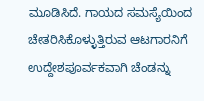ಮೂಡಿಸಿದೆ. ಗಾಯದ ಸಮಸ್ಯೆಯಿಂದ ಚೇತರಿಸಿಕೊಳ್ಳುತ್ತಿರುವ ಆಟಗಾರನಿಗೆ ಉದ್ದೇಶಪೂರ್ವಕವಾಗಿ ಚೆಂಡನ್ನು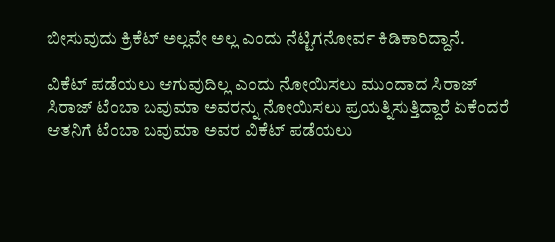ಬೀಸುವುದು ಕ್ರಿಕೆಟ್ ಅಲ್ಲವೇ ಅಲ್ಲ ಎಂದು ನೆಟ್ಟಿಗನೋರ್ವ ಕಿಡಿಕಾರಿದ್ದಾನೆ.

ವಿಕೆಟ್ ಪಡೆಯಲು ಆಗುವುದಿಲ್ಲ ಎಂದು ನೋಯಿಸಲು ಮುಂದಾದ ಸಿರಾಜ್
ಸಿರಾಜ್ ಟೆಂಬಾ ಬವುಮಾ ಅವರನ್ನು ನೋಯಿಸಲು ಪ್ರಯತ್ನಿಸುತ್ತಿದ್ದಾರೆ ಏಕೆಂದರೆ ಆತನಿಗೆ ಟೆಂಬಾ ಬವುಮಾ ಅವರ ವಿಕೆಟ್ ಪಡೆಯಲು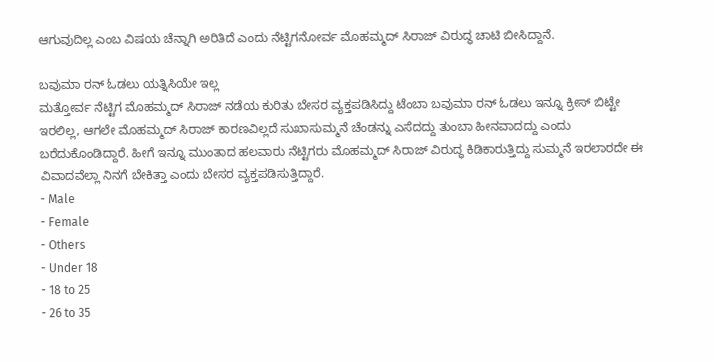ಆಗುವುದಿಲ್ಲ ಎಂಬ ವಿಷಯ ಚೆನ್ನಾಗಿ ಅರಿತಿದೆ ಎಂದು ನೆಟ್ಟಿಗನೋರ್ವ ಮೊಹಮ್ಮದ್ ಸಿರಾಜ್ ವಿರುದ್ಧ ಚಾಟಿ ಬೀಸಿದ್ದಾನೆ.

ಬವುಮಾ ರನ್ ಓಡಲು ಯತ್ನಿಸಿಯೇ ಇಲ್ಲ
ಮತ್ತೋರ್ವ ನೆಟ್ಟಿಗ ಮೊಹಮ್ಮದ್ ಸಿರಾಜ್ ನಡೆಯ ಕುರಿತು ಬೇಸರ ವ್ಯಕ್ತಪಡಿಸಿದ್ದು ಟೆಂಬಾ ಬವುಮಾ ರನ್ ಓಡಲು ಇನ್ನೂ ಕ್ರೀಸ್ ಬಿಟ್ಟೇ ಇರಲಿಲ್ಲ, ಆಗಲೇ ಮೊಹಮ್ಮದ್ ಸಿರಾಜ್ ಕಾರಣವಿಲ್ಲದೆ ಸುಖಾಸುಮ್ಮನೆ ಚೆಂಡನ್ನು ಎಸೆದದ್ದು ತುಂಬಾ ಹೀನವಾದದ್ದು ಎಂದು ಬರೆದುಕೊಂಡಿದ್ದಾರೆ. ಹೀಗೆ ಇನ್ನೂ ಮುಂತಾದ ಹಲವಾರು ನೆಟ್ಟಿಗರು ಮೊಹಮ್ಮದ್ ಸಿರಾಜ್ ವಿರುದ್ಧ ಕಿಡಿಕಾರುತ್ತಿದ್ದು ಸುಮ್ಮನೆ ಇರಲಾರದೇ ಈ ವಿವಾದವೆಲ್ಲಾ ನಿನಗೆ ಬೇಕಿತ್ತಾ ಎಂದು ಬೇಸರ ವ್ಯಕ್ತಪಡಿಸುತ್ತಿದ್ದಾರೆ.
- Male
- Female
- Others
- Under 18
- 18 to 25
- 26 to 35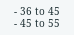- 36 to 45
- 45 to 55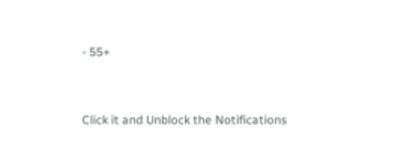- 55+


Click it and Unblock the Notifications